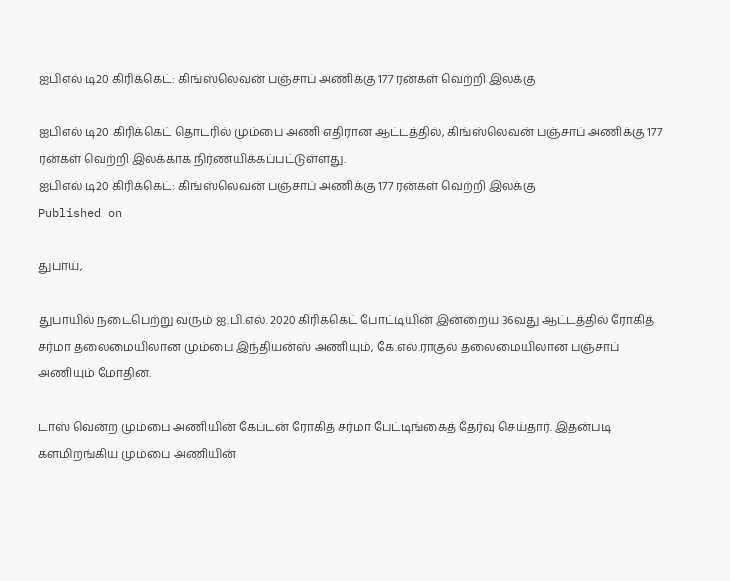ஐபிஎல் டி20 கிரிக்கெட்: கிங்ஸ்லெவன் பஞ்சாப் அணிக்கு 177 ரன்கள் வெற்றி இலக்கு

ஐபிஎல் டி20 கிரிக்கெட் தொடரில் மும்பை அணி எதிரான ஆட்டத்தில், கிங்ஸ்லெவன் பஞ்சாப் அணிக்கு 177 ரன்கள் வெற்றி இலக்காக நிர்ணயிக்கப்பட்டுள்ளது.
ஐபிஎல் டி20 கிரிக்கெட்: கிங்ஸ்லெவன் பஞ்சாப் அணிக்கு 177 ரன்கள் வெற்றி இலக்கு
Published on

துபாய்,

துபாயில் நடைபெற்று வரும் ஐ.பி.எல். 2020 கிரிக்கெட் போட்டியின் இன்றைய 36வது ஆட்டத்தில் ரோகித் சர்மா தலைமையிலான மும்பை இந்தியன்ஸ் அணியும், கே.எல்.ராகுல் தலைமையிலான பஞ்சாப் அணியும் மோதின.

டாஸ் வென்ற மும்பை அணியின் கேப்டன் ரோகித் சர்மா பேட்டிங்கைத் தேர்வு செய்தார். இதன்படி களமிறங்கிய மும்பை அணியின்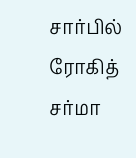சார்பில் ரோகித் சர்மா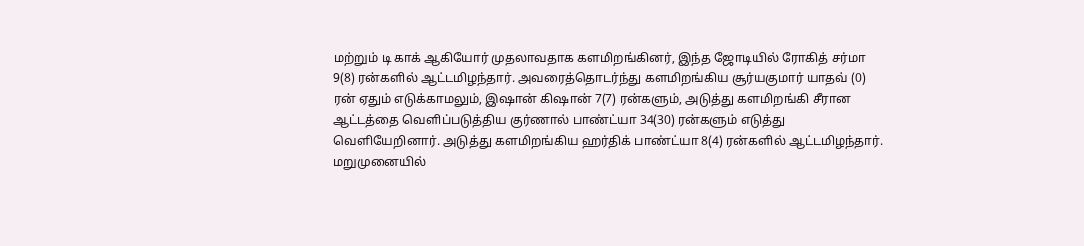மற்றும் டி காக் ஆகியோர் முதலாவதாக களமிறங்கினர், இந்த ஜோடியில் ரோகித் சர்மா 9(8) ரன்களில் ஆட்டமிழந்தார். அவரைத்தொடர்ந்து களமிறங்கிய சூர்யகுமார் யாதவ் (0) ரன் ஏதும் எடுக்காமலும், இஷான் கிஷான் 7(7) ரன்களும், அடுத்து களமிறங்கி சீரான ஆட்டத்தை வெளிப்படுத்திய குர்ணால் பாண்ட்யா 34(30) ரன்களும் எடுத்து வெளியேறினார். அடுத்து களமிறங்கிய ஹர்திக் பாண்ட்யா 8(4) ரன்களில் ஆட்டமிழந்தார். மறுமுனையில்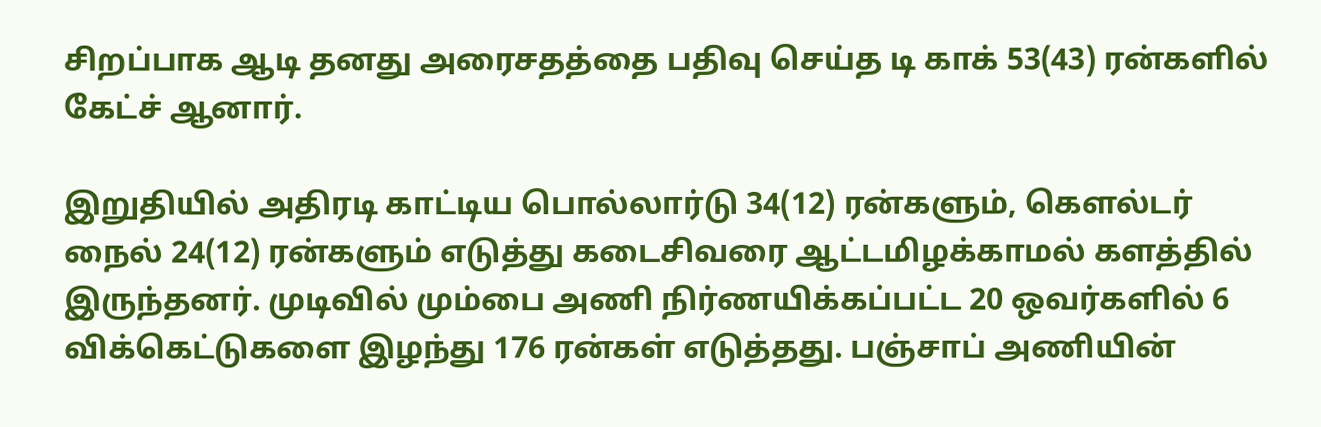சிறப்பாக ஆடி தனது அரைசதத்தை பதிவு செய்த டி காக் 53(43) ரன்களில் கேட்ச் ஆனார்.

இறுதியில் அதிரடி காட்டிய பொல்லார்டு 34(12) ரன்களும், கெளல்டர் நைல் 24(12) ரன்களும் எடுத்து கடைசிவரை ஆட்டமிழக்காமல் களத்தில் இருந்தனர். முடிவில் மும்பை அணி நிர்ணயிக்கப்பட்ட 20 ஒவர்களில் 6 விக்கெட்டுகளை இழந்து 176 ரன்கள் எடுத்தது. பஞ்சாப் அணியின்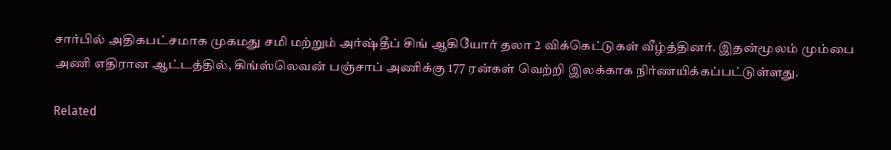சார்பில் அதிகபட்சமாக முகமது சமி மற்றும் அர்ஷ்தீப் சிங் ஆகியோர் தலா 2 விக்கெட்டுகள் வீழ்த்தினர். இதன்மூலம் மும்பை அணி எதிரான ஆட்டத்தில், கிங்ஸ்லெவன் பஞ்சாப் அணிக்கு 177 ரன்கள் வெற்றி இலக்காக நிர்ணயிக்கப்பட்டுள்ளது.

Related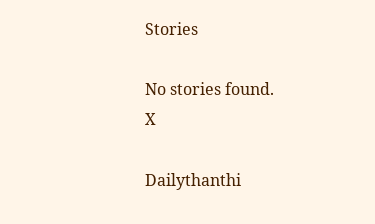Stories

No stories found.
X

Dailythanthi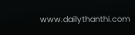www.dailythanthi.com